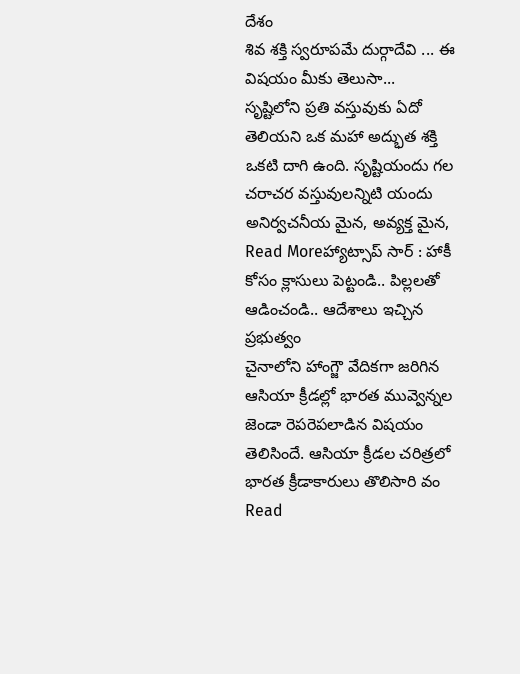దేశం
శివ శక్తి స్వరూపమే దుర్గాదేవి ... ఈ విషయం మీకు తెలుసా...
సృష్టిలోని ప్రతి వస్తువుకు ఏదో తెలియని ఒక మహా అద్భుత శక్తి ఒకటి దాగి ఉంది. సృష్టియందు గల చరాచర వస్తువులన్నిటి యందు అనిర్వచనీయ మైన, అవ్యక్త మైన,
Read Moreహ్యాట్సాప్ సార్ : హాకీ కోసం క్లాసులు పెట్టండి.. పిల్లలతో ఆడించండి.. ఆదేశాలు ఇచ్చిన ప్రభుత్వం
చైనాలోని హాంగ్జౌ వేదికగా జరిగిన ఆసియా క్రీడల్లో భారత మువ్వెన్నల జెండా రెపరెపలాడిన విషయం తెలిసిందే. ఆసియా క్రీడల చరిత్రలో భారత క్రీడాకారులు తొలిసారి వం
Read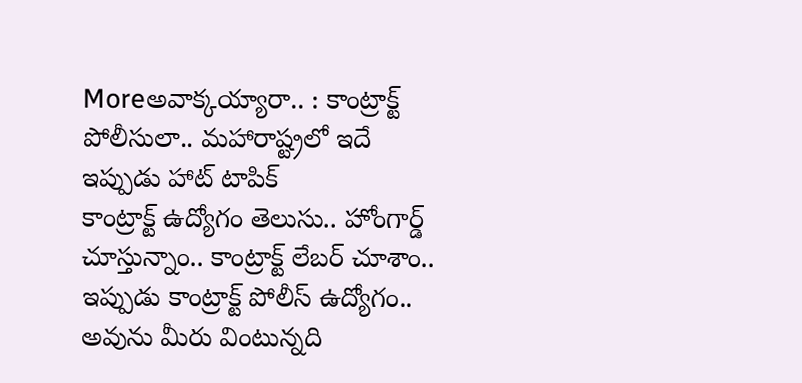Moreఅవాక్కయ్యారా.. : కాంట్రాక్ట్ పోలీసులా.. మహారాష్ట్రలో ఇదే ఇప్పుడు హాట్ టాపిక్
కాంట్రాక్ట్ ఉద్యోగం తెలుసు.. హోంగార్డ్ చూస్తున్నాం.. కాంట్రాక్ట్ లేబర్ చూశాం.. ఇప్పుడు కాంట్రాక్ట్ పోలీస్ ఉద్యోగం.. అవును మీరు వింటున్నది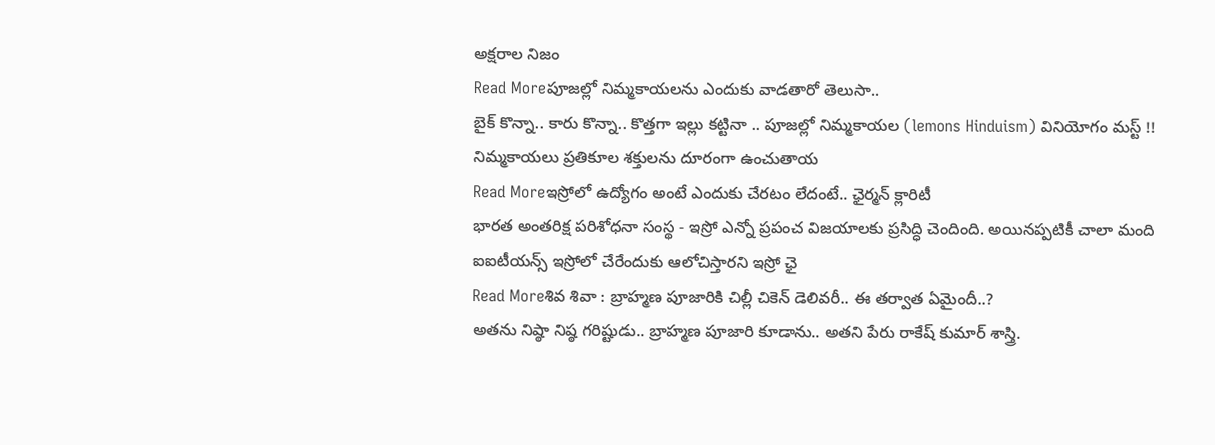అక్షరాల నిజం
Read Moreపూజల్లో నిమ్మకాయలను ఎందుకు వాడతారో తెలుసా..
బైక్ కొన్నా.. కారు కొన్నా.. కొత్తగా ఇల్లు కట్టినా .. పూజల్లో నిమ్మకాయల (lemons Hinduism) వినియోగం మస్ట్ !! నిమ్మకాయలు ప్రతికూల శక్తులను దూరంగా ఉంచుతాయ
Read Moreఇస్రోలో ఉద్యోగం అంటే ఎందుకు చేరటం లేదంటే.. ఛైర్మన్ క్లారిటీ
భారత అంతరిక్ష పరిశోధనా సంస్థ - ఇస్రో ఎన్నో ప్రపంచ విజయాలకు ప్రసిద్ధి చెందింది. అయినప్పటికీ చాలా మంది ఐఐటీయన్స్ ఇస్రోలో చేరేందుకు ఆలోచిస్తారని ఇస్రో ఛై
Read Moreశివ శివా : బ్రాహ్మణ పూజారికి చిల్లీ చికెన్ డెలివరీ.. ఈ తర్వాత ఏమైందీ..?
అతను నిష్ఠా నిష్ఠ గరిష్టుడు.. బ్రాహ్మణ పూజారి కూడాను.. అతని పేరు రాకేష్ కుమార్ శాస్త్రి.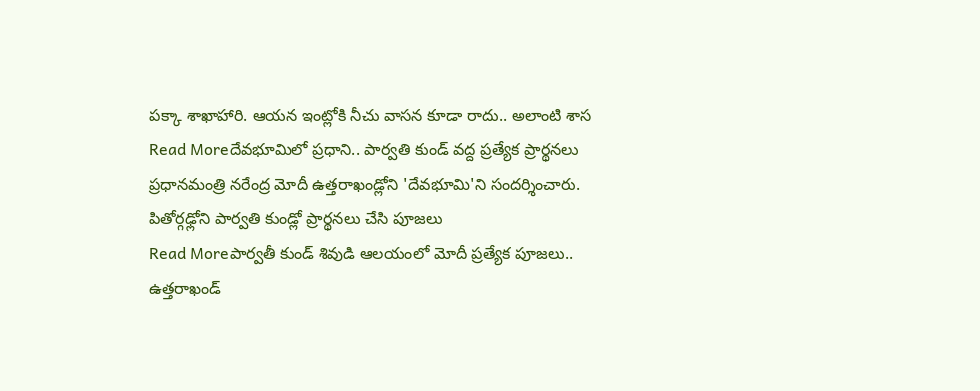పక్కా శాఖాహారి. ఆయన ఇంట్లోకి నీచు వాసన కూడా రాదు.. అలాంటి శాస
Read Moreదేవభూమిలో ప్రధాని.. పార్వతి కుండ్ వద్ద ప్రత్యేక ప్రార్థనలు
ప్రధానమంత్రి నరేంద్ర మోదీ ఉత్తరాఖండ్లోని 'దేవభూమి'ని సందర్శించారు. పితోర్గఢ్లోని పార్వతి కుండ్లో ప్రార్థనలు చేసి పూజలు
Read Moreపార్వతీ కుండ్ శివుడి ఆలయంలో మోదీ ప్రత్యేక పూజలు..
ఉత్తరాఖండ్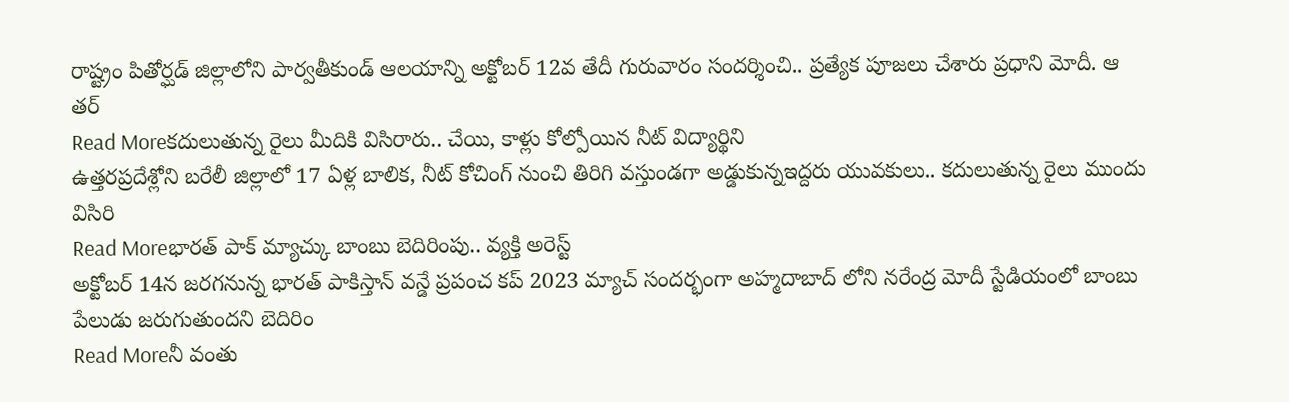రాష్ట్రం పితోర్ఘడ్ జిల్లాలోని పార్వతీకుండ్ ఆలయాన్ని అక్టోబర్ 12వ తేదీ గురువారం సందర్శించి.. ప్రత్యేక పూజలు చేశారు ప్రధాని మోదీ. ఆ తర్
Read Moreకదులుతున్న రైలు మీదికి విసిరారు.. చేయి, కాళ్లు కోల్పోయిన నీట్ విద్యార్థిని
ఉత్తరప్రదేశ్లోని బరేలీ జిల్లాలో 17 ఏళ్ల బాలిక, నీట్ కోచింగ్ నుంచి తిరిగి వస్తుండగా అడ్డుకున్నఇద్దరు యువకులు.. కదులుతున్న రైలు ముందు విసిరి
Read Moreభారత్ పాక్ మ్యాచ్కు బాంబు బెదిరింపు.. వ్యక్తి అరెస్ట్
అక్టోబర్ 14న జరగనున్న భారత్ పాకిస్తాన్ వన్డే ప్రపంచ కప్ 2023 మ్యాచ్ సందర్భంగా అహ్మదాబాద్ లోని నరేంద్ర మోదీ స్టేడియంలో బాంబు పేలుడు జరుగుతుందని బెదిరిం
Read Moreనీ వంతు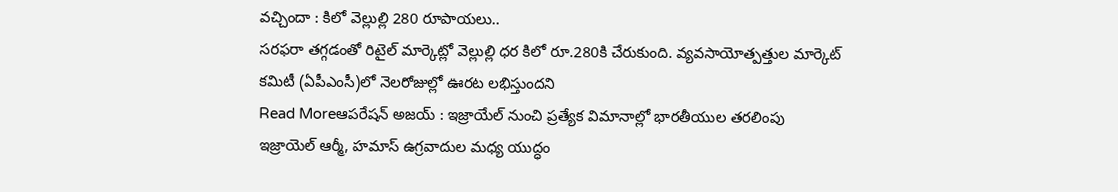వచ్చిందా : కిలో వెల్లుల్లి 280 రూపాయలు..
సరఫరా తగ్గడంతో రిటైల్ మార్కెట్లో వెల్లుల్లి ధర కిలో రూ.280కి చేరుకుంది. వ్యవసాయోత్పత్తుల మార్కెట్ కమిటీ (ఏపీఎంసీ)లో నెలరోజుల్లో ఊరట లభిస్తుందని
Read Moreఆపరేషన్ అజయ్ : ఇజ్రాయేల్ నుంచి ప్రత్యేక విమానాల్లో భారతీయుల తరలింపు
ఇజ్రాయెల్ ఆర్మీ, హమాస్ ఉగ్రవాదుల మధ్య యుద్ధం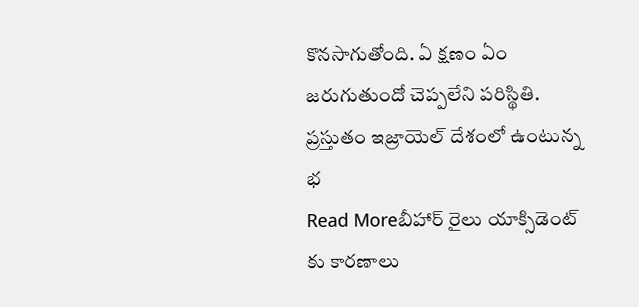కొనసాగుతోంది. ఏ క్షణం ఏం జరుగుతుందో చెప్పలేని పరిస్థితి. ప్రస్తుతం ఇజ్రాయెల్ దేశంలో ఉంటున్న భ
Read Moreబీహార్ రైలు యాక్సిడెంట్ కు కారణాలు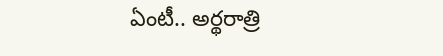ఏంటీ.. అర్థరాత్రి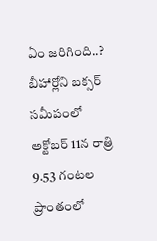ఏం జరిగింది..?
బీహార్లోని బక్సర్ సమీపంలో అక్టోబర్ 11న రాత్రి 9.53 గంటల ప్రాంతంలో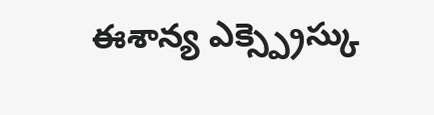ఈశాన్య ఎక్స్ప్రెస్కు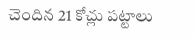చెందిన 21 కోచ్లు పట్టాలు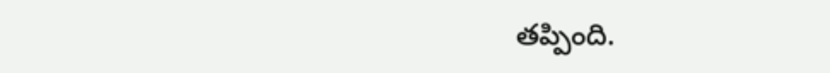తప్పింది.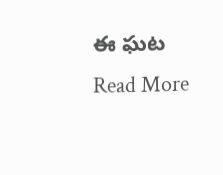ఈ ఘట
Read More